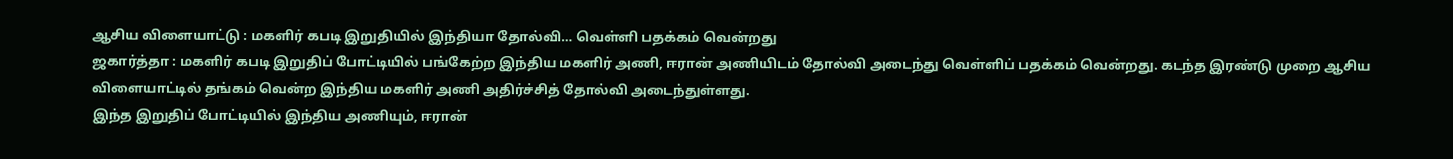ஆசிய விளையாட்டு : மகளிர் கபடி இறுதியில் இந்தியா தோல்வி… வெள்ளி பதக்கம் வென்றது
ஜகார்த்தா : மகளிர் கபடி இறுதிப் போட்டியில் பங்கேற்ற இந்திய மகளிர் அணி, ஈரான் அணியிடம் தோல்வி அடைந்து வெள்ளிப் பதக்கம் வென்றது. கடந்த இரண்டு முறை ஆசிய விளையாட்டில் தங்கம் வென்ற இந்திய மகளிர் அணி அதிர்ச்சித் தோல்வி அடைந்துள்ளது.
இந்த இறுதிப் போட்டியில் இந்திய அணியும், ஈரான்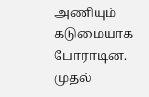அணியும் கடுமையாக போராடின. முதல்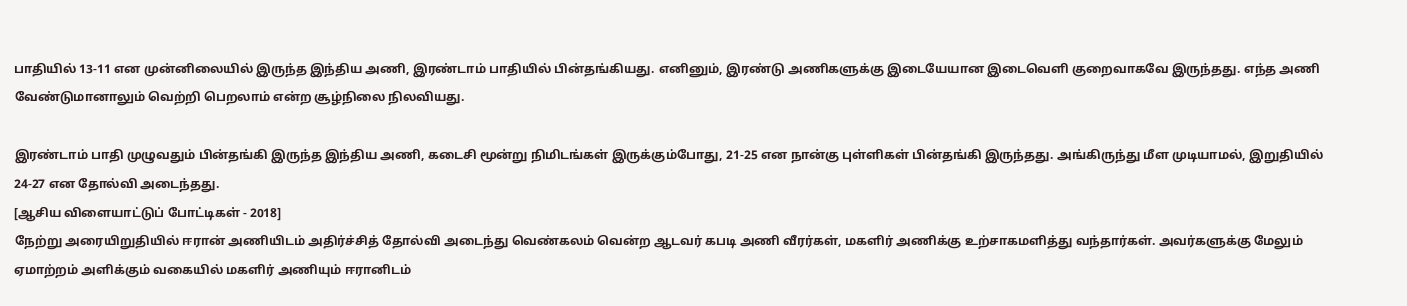பாதியில் 13-11 என முன்னிலையில் இருந்த இந்திய அணி, இரண்டாம் பாதியில் பின்தங்கியது. எனினும், இரண்டு அணிகளுக்கு இடையேயான இடைவெளி குறைவாகவே இருந்தது. எந்த அணி வேண்டுமானாலும் வெற்றி பெறலாம் என்ற சூழ்நிலை நிலவியது.

இரண்டாம் பாதி முழுவதும் பின்தங்கி இருந்த இந்திய அணி, கடைசி மூன்று நிமிடங்கள் இருக்கும்போது, 21-25 என நான்கு புள்ளிகள் பின்தங்கி இருந்தது. அங்கிருந்து மீள முடியாமல், இறுதியில் 24-27 என தோல்வி அடைந்தது.
[ஆசிய விளையாட்டுப் போட்டிகள் - 2018]
நேற்று அரையிறுதியில் ஈரான் அணியிடம் அதிர்ச்சித் தோல்வி அடைந்து வெண்கலம் வென்ற ஆடவர் கபடி அணி வீரர்கள், மகளிர் அணிக்கு உற்சாகமளித்து வந்தார்கள். அவர்களுக்கு மேலும் ஏமாற்றம் அளிக்கும் வகையில் மகளிர் அணியும் ஈரானிடம்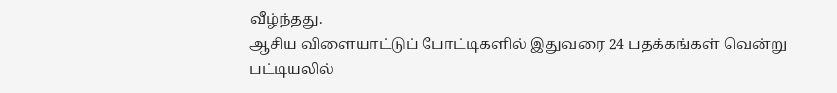வீழ்ந்தது.
ஆசிய விளையாட்டுப் போட்டிகளில் இதுவரை 24 பதக்கங்கள் வென்று பட்டியலில்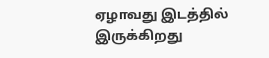ஏழாவது இடத்தில் இருக்கிறது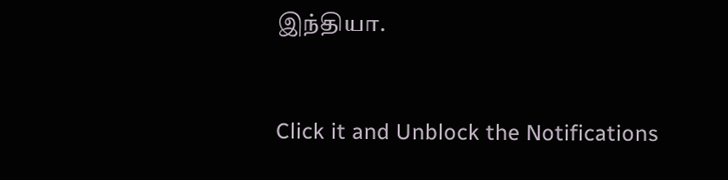இந்தியா.


Click it and Unblock the Notifications